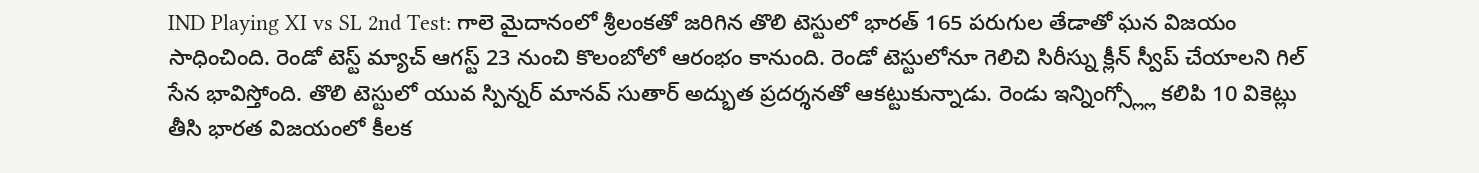IND Playing XI vs SL 2nd Test: గాలె మైదానంలో శ్రీలంకతో జరిగిన తొలి టెస్టులో భారత్ 165 పరుగుల తేడాతో ఘన విజయం సాధించింది. రెండో టెస్ట్ మ్యాచ్ ఆగస్ట్ 23 నుంచి కొలంబోలో ఆరంభం కానుంది. రెండో టెస్టులోనూ గెలిచి సిరీస్ను క్లీన్ స్వీప్ చేయాలని గిల్ సేన భావిస్తోంది. తొలి టెస్టులో యువ స్పిన్నర్ మానవ్ సుతార్ అద్భుత ప్రదర్శనతో ఆకట్టుకున్నాడు. రెండు ఇన్నింగ్స్ల్లో కలిపి 10 వికెట్లు తీసి భారత విజయంలో కీలక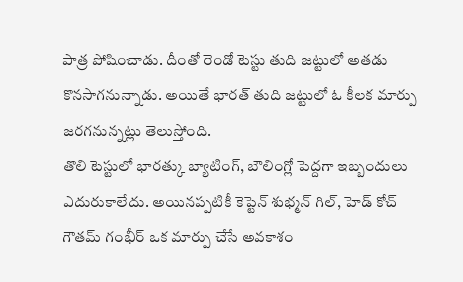పాత్ర పోషించాడు. దీంతో రెండో టెస్టు తుది జట్టులో అతడు కొనసాగనున్నాడు. అయితే భారత్ తుది జట్టులో ఓ కీలక మార్పు జరగనున్నట్లు తెలుస్తోంది.
తొలి టెస్టులో భారత్కు బ్యాటింగ్, బౌలింగ్లో పెద్దగా ఇబ్బందులు ఎదురుకాలేదు. అయినప్పటికీ కెప్టెన్ శుభ్మన్ గిల్, హెడ్ కోచ్ గౌతమ్ గంభీర్ ఒక మార్పు చేసే అవకాశం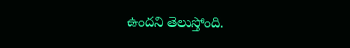ఉందని తెలుస్తోంది.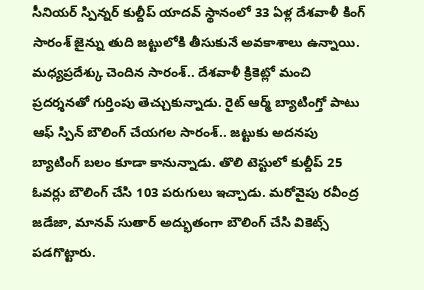సీనియర్ స్పిన్నర్ కుల్దీప్ యాదవ్ స్థానంలో 33 ఏళ్ల దేశవాళీ కింగ్ సారంశ్ జైన్ను తుది జట్టులోకి తీసుకునే అవకాశాలు ఉన్నాయి. మధ్యప్రదేశ్కు చెందిన సారంశ్.. దేశవాళీ క్రికెట్లో మంచి ప్రదర్శనతో గుర్తింపు తెచ్చుకున్నాడు. రైట్ ఆర్మ్ బ్యాటింగ్తో పాటు ఆఫ్ స్పిన్ బౌలింగ్ చేయగల సారంశ్.. జట్టుకు అదనపు బ్యాటింగ్ బలం కూడా కానున్నాడు. తొలి టెస్టులో కుల్దీప్ 25 ఓవర్లు బౌలింగ్ చేసి 103 పరుగులు ఇచ్చాడు. మరోవైపు రవీంద్ర జడేజా, మానవ్ సుతార్ అద్భుతంగా బౌలింగ్ చేసి వికెట్స్ పడగొట్టారు.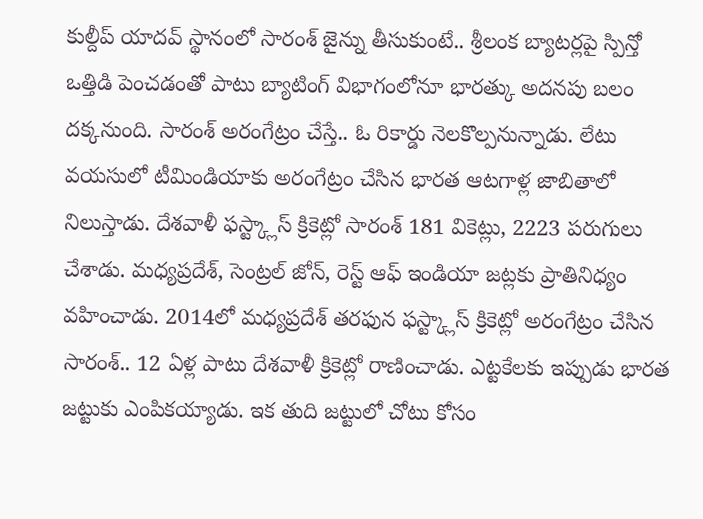కుల్దీప్ యాదవ్ స్థానంలో సారంశ్ జైన్ను తీసుకుంటే.. శ్రీలంక బ్యాటర్లపై స్పిన్తో ఒత్తిడి పెంచడంతో పాటు బ్యాటింగ్ విభాగంలోనూ భారత్కు అదనపు బలం దక్కనుంది. సారంశ్ అరంగేట్రం చేస్తే.. ఓ రికార్డు నెలకొల్పనున్నాడు. లేటు వయసులో టీమిండియాకు అరంగేట్రం చేసిన భారత ఆటగాళ్ల జాబితాలో నిలుస్తాడు. దేశవాళీ ఫస్ట్క్లాస్ క్రికెట్లో సారంశ్ 181 వికెట్లు, 2223 పరుగులు చేశాడు. మధ్యప్రదేశ్, సెంట్రల్ జోన్, రెస్ట్ ఆఫ్ ఇండియా జట్లకు ప్రాతినిధ్యం వహించాడు. 2014లో మధ్యప్రదేశ్ తరఫున ఫస్ట్క్లాస్ క్రికెట్లో అరంగేట్రం చేసిన సారంశ్.. 12 ఏళ్ల పాటు దేశవాళీ క్రికెట్లో రాణించాడు. ఎట్టకేలకు ఇప్పుడు భారత జట్టుకు ఎంపికయ్యాడు. ఇక తుది జట్టులో చోటు కోసం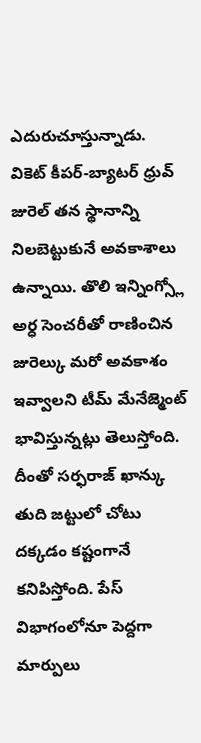ఎదురుచూస్తున్నాడు.
వికెట్ కీపర్-బ్యాటర్ ధ్రువ్ జురెల్ తన స్థానాన్ని నిలబెట్టుకునే అవకాశాలు ఉన్నాయి. తొలి ఇన్నింగ్స్లో అర్ధ సెంచరీతో రాణించిన జురెల్కు మరో అవకాశం ఇవ్వాలని టీమ్ మేనేజ్మెంట్ భావిస్తున్నట్లు తెలుస్తోంది. దీంతో సర్ఫరాజ్ ఖాన్కు తుది జట్టులో చోటు దక్కడం కష్టంగానే కనిపిస్తోంది. పేస్ విభాగంలోనూ పెద్దగా మార్పులు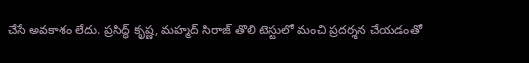చేసే అవకాశం లేదు. ప్రసిద్ధ్ కృష్ణ, మహ్మద్ సిరాజ్ తొలి టెస్టులో మంచి ప్రదర్శన చేయడంతో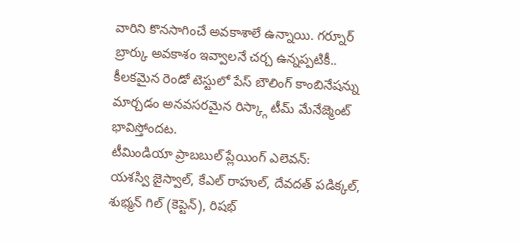వారిని కొనసాగించే అవకాశాలే ఉన్నాయి. గర్నూర్ బ్రార్కు అవకాశం ఇవ్వాలనే చర్చ ఉన్నప్పటికీ.. కీలకమైన రెండో టెస్టులో పేస్ బౌలింగ్ కాంబినేషన్ను మార్చడం అనవసరమైన రిస్క్గా టీమ్ మేనేజ్మెంట్ భావిస్తోందట.
టీమిండియా ప్రాబబుల్ ప్లేయింగ్ ఎలెవన్:
యశస్వి జైస్వాల్, కేఎల్ రాహుల్, దేవదత్ పడిక్కల్, శుభ్మన్ గిల్ (కెప్టెన్), రిషభ్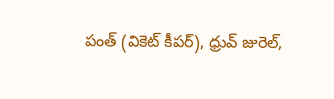పంత్ (వికెట్ కీపర్), ధ్రువ్ జురెల్,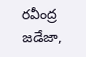రవీంద్ర జడేజా,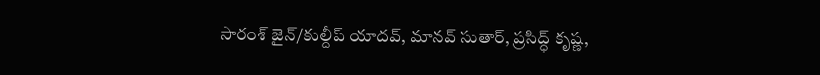సారంశ్ జైన్/కుల్దీప్ యాదవ్, మానవ్ సుతార్, ప్రసిద్ధ్ కృష్ణ,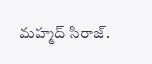మహ్మద్ సిరాజ్.